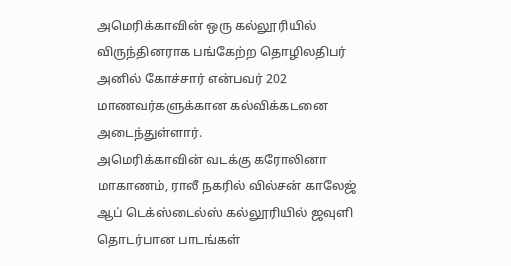அமெரிக்காவின் ஒரு கல்லூரியில் விருந்தினராக பங்கேற்ற தொழிலதிபர் அனில் கோச்சார் என்பவர் 202 மாணவர்களுக்கான கல்விக்கடனை அடைந்துள்ளார்.
அமெரிக்காவின் வடக்கு கரோலினா மாகாணம், ராலீ நகரில் வில்சன் காலேஜ் ஆப் டெக்ஸ்டைல்ஸ் கல்லூரியில் ஜவுளி தொடர்பான பாடங்கள்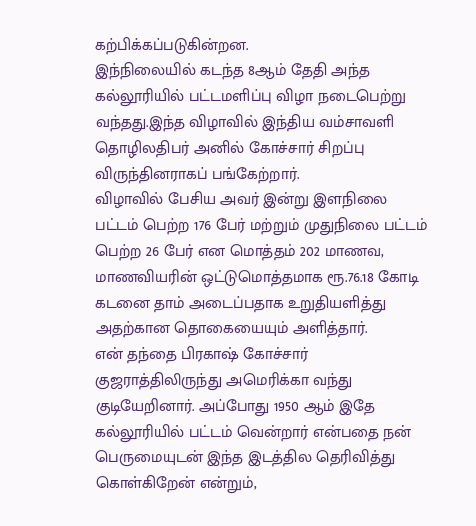கற்பிக்கப்படுகின்றன.
இந்நிலையில் கடந்த 8ஆம் தேதி அந்த கல்லூரியில் பட்டமளிப்பு விழா நடைபெற்று வந்தது.இந்த விழாவில் இந்திய வம்சாவளி தொழிலதிபர் அனில் கோச்சார் சிறப்பு விருந்தினராகப் பங்கேற்றார்.
விழாவில் பேசிய அவர் இன்று இளநிலை பட்டம் பெற்ற 176 பேர் மற்றும் முதுநிலை பட்டம் பெற்ற 26 பேர் என மொத்தம் 202 மாணவ, மாணவியரின் ஒட்டுமொத்தமாக ரூ.76.18 கோடி கடனை தாம் அடைப்பதாக உறுதியளித்து அதற்கான தொகையையும் அளித்தார்.
என் தந்தை பிரகாஷ் கோச்சார் குஜராத்திலிருந்து அமெரிக்கா வந்து குடியேறினார். அப்போது 1950 ஆம் இதே கல்லூரியில் பட்டம் வென்றார் என்பதை நன் பெருமையுடன் இந்த இடத்தில தெரிவித்து கொள்கிறேன் என்றும்,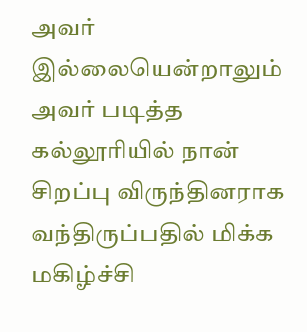அவர் இல்லையென்றாலும் அவர் படித்த கல்லூரியில் நான் சிறப்பு விருந்தினராக வந்திருப்பதில் மிக்க மகிழ்ச்சி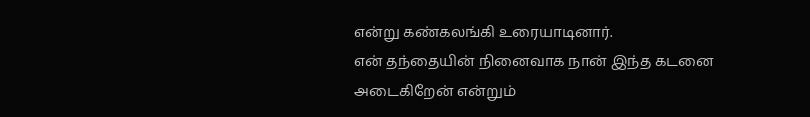என்று கண்கலங்கி உரையாடினார்.
என் தந்தையின் நினைவாக நான் இந்த கடனை அடைகிறேன் என்றும்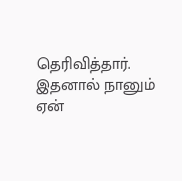தெரிவித்தார்.
இதனால் நானும் ஏன்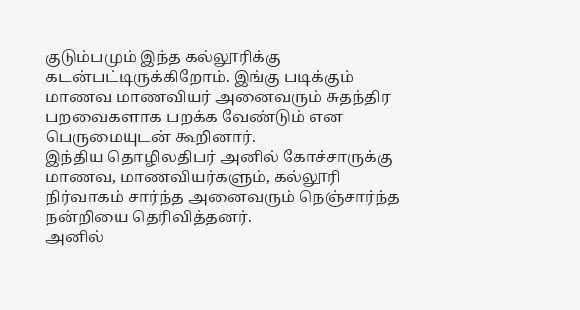குடும்பமும் இந்த கல்லூரிக்கு கடன்பட்டிருக்கிறோம். இங்கு படிக்கும் மாணவ மாணவியர் அனைவரும் சுதந்திர பறவைகளாக பறக்க வேண்டும் என பெருமையுடன் கூறினார்.
இந்திய தொழிலதிபர் அனில் கோச்சாருக்கு மாணவ, மாணவியர்களும், கல்லூரி நிர்வாகம் சார்ந்த அனைவரும் நெஞ்சார்ந்த நன்றியை தெரிவித்தனர்.
அனில்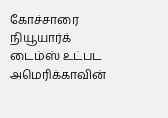கோச்சாரை நியூயார்க் டைம்ஸ் உட்பட அமெரிக்காவின்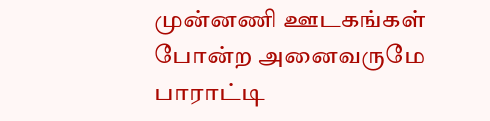முன்னணி ஊடகங்கள் போன்ற அனைவருமே பாராட்டி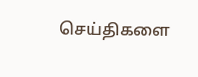செய்திகளை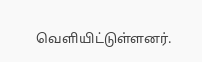வெளியிட்டுள்ளனர்.